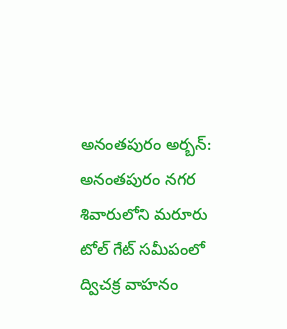అనంతపురం అర్బన్: అనంతపురం నగర శివారులోని మరూరు టోల్ గేట్ సమీపంలో ద్విచక్ర వాహనం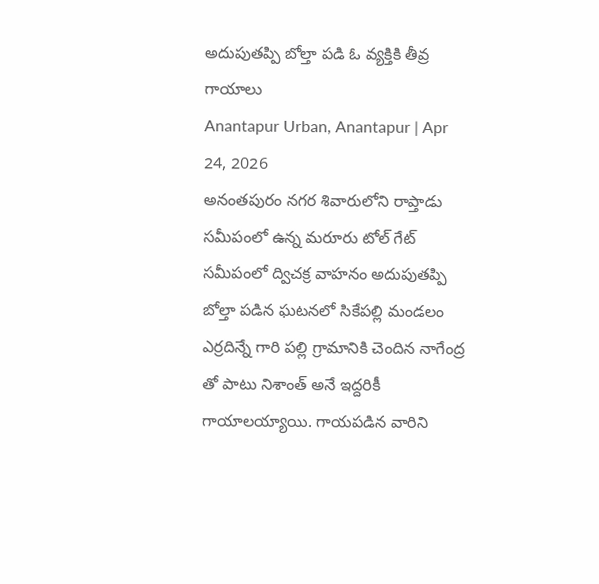అదుపుతప్పి బోల్తా పడి ఓ వ్యక్తికి తీవ్ర గాయాలు
Anantapur Urban, Anantapur | Apr 24, 2026
అనంతపురం నగర శివారులోని రాప్తాడు సమీపంలో ఉన్న మరూరు టోల్ గేట్ సమీపంలో ద్విచక్ర వాహనం అదుపుతప్పి బోల్తా పడిన ఘటనలో సికేపల్లి మండలం ఎర్రదిన్నే గారి పల్లి గ్రామానికి చెందిన నాగేంద్ర తో పాటు నిశాంత్ అనే ఇద్దరికీ గాయాలయ్యాయి. గాయపడిన వారిని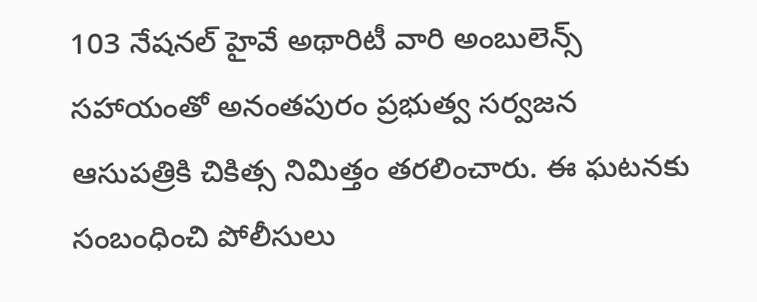103 నేషనల్ హైవే అథారిటీ వారి అంబులెన్స్ సహాయంతో అనంతపురం ప్రభుత్వ సర్వజన ఆసుపత్రికి చికిత్స నిమిత్తం తరలించారు. ఈ ఘటనకు సంబంధించి పోలీసులు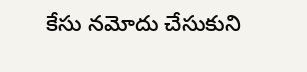కేసు నమోదు చేసుకుని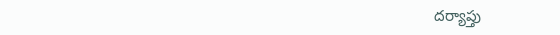దర్యాప్తు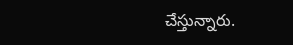చేస్తున్నారు.